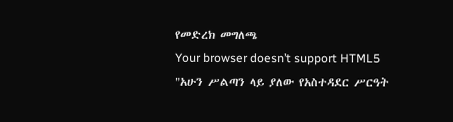የመድረክ መግለጫ
Your browser doesn’t support HTML5
"አሁን ሥልጣን ላይ ያለው የአስተዳደር ሥርዓት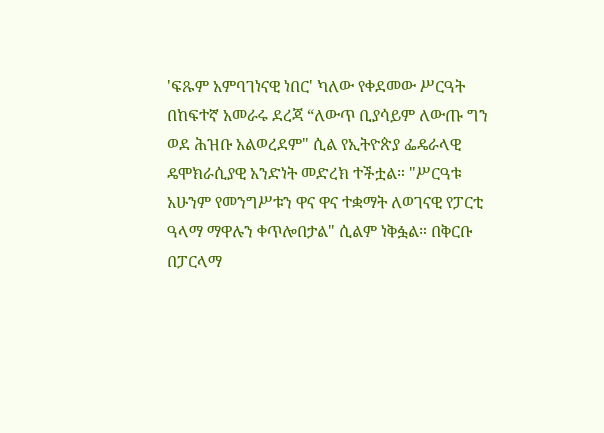'ፍጹም አምባገነናዊ ነበር' ካለው የቀደመው ሥርዓት በከፍተኛ አመራሩ ደረጃ “ለውጥ ቢያሳይም ለውጡ ግን ወደ ሕዝቡ አልወረደም" ሲል የኢትዮጵያ ፌዴራላዊ ዴሞክራሲያዊ አንድነት መድረክ ተችቷል። "ሥርዓቱ አሁንም የመንግሥቱን ዋና ዋና ተቋማት ለወገናዊ የፓርቲ ዓላማ ማዋሉን ቀጥሎበታል" ሲልም ነቅፏል። በቅርቡ በፓርላማ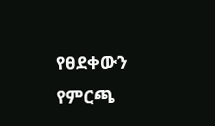የፀደቀውን የምርጫ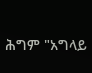ሕግም "አግላይ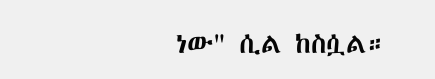ነው" ሲል ከስሷል።